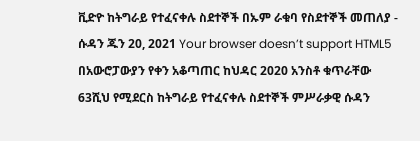ቪድዮ ከትግራይ የተፈናቀሉ ስደተኞች በኡም ራቁባ የስደተኞች መጠለያ - ሱዳን ጁን 20, 2021 Your browser doesn’t support HTML5 በአውሮፓውያን የቀን አቆጣጠር ከህዳር 2020 አንስቶ ቁጥራቸው 63ሺህ የሚደርስ ከትግራይ የተፈናቀሉ ስደተኞች ምሥራቃዊ ሱዳን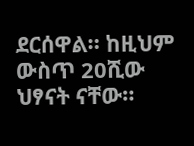ደርሰዋል። ከዚህም ውስጥ 20ሺው ህፃናት ናቸው።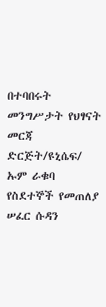በተባበሩት መንግሥታት የህፃናት መርጃ ድርጅት/ዩኒሴፍ/ ኡም ራቁባ የስደተኞች የመጠለያ ሠፈር ሱዳን